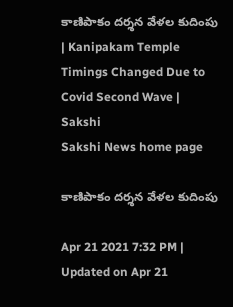కాణిపాకం దర్శన వేళల కుదింపు | Kanipakam Temple Timings Changed Due to Covid Second Wave | Sakshi
Sakshi News home page

కాణిపాకం దర్శన వేళల కుదింపు

Apr 21 2021 7:32 PM | Updated on Apr 21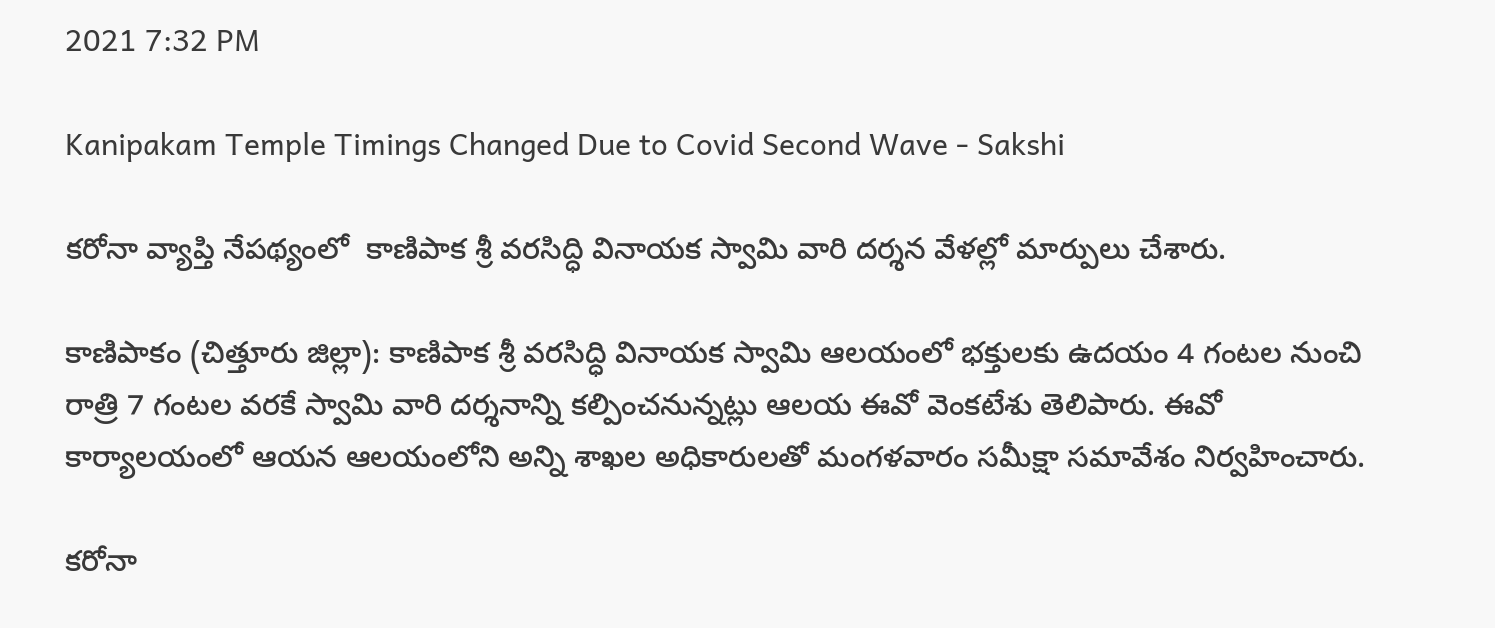2021 7:32 PM

Kanipakam Temple Timings Changed Due to Covid Second Wave - Sakshi

కరోనా వ్యాప్తి నేపథ్యంలో  కాణిపాక శ్రీ వరసిద్ధి వినాయక స్వామి వారి దర్శన వేళల్లో మార్పులు చేశారు.

కాణిపాకం (చిత్తూరు జిల్లా): కాణిపాక శ్రీ వరసిద్ధి వినాయక స్వామి ఆలయంలో భక్తులకు ఉదయం 4 గంటల నుంచి రాత్రి 7 గంటల వరకే స్వామి వారి దర్శనాన్ని కల్పించనున్నట్లు ఆలయ ఈవో వెంకటేశు తెలిపారు. ఈవో కార్యాలయంలో ఆయన ఆలయంలోని అన్ని శాఖల అధికారులతో మంగళవారం సమీక్షా సమావేశం నిర్వహించారు.

కరోనా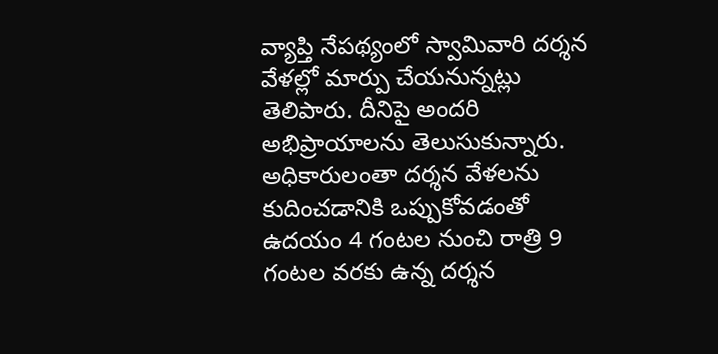వ్యాప్తి నేపథ్యంలో స్వామివారి దర్శన వేళల్లో మార్పు చేయనున్నట్లు తెలిపారు. దీనిపై అందరి అభిప్రాయాలను తెలుసుకున్నారు. అధికారులంతా దర్శన వేళలను కుదించడానికి ఒప్పుకోవడంతో ఉదయం 4 గంటల నుంచి రాత్రి 9 గంటల వరకు ఉన్న దర్శన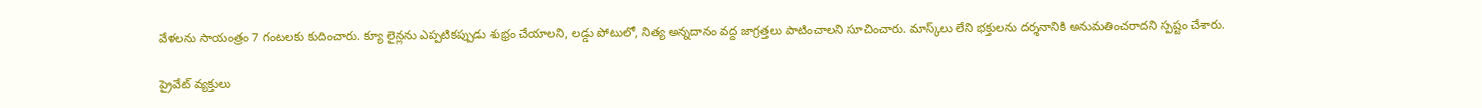వేళలను సాయంత్రం 7 గంటలకు కుదించారు. క్యూ లైన్లను ఎప్పటికప్పుడు శుభ్రం చేయాలని, లడ్డు పోటులో, నిత్య అన్నదానం వద్ద జాగ్రత్తలు పాటించాలని సూచించారు. మాస్క్‌లు లేని భక్తులను దర్శనానికి అనుమతించరాదని స్పష్టం చేశారు.

ప్రైవేట్‌ వ్యక్తులు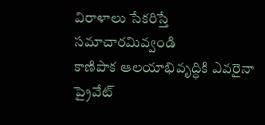విరాళాలు సేకరిస్తే సమాచారమివ్వండి
కాణిపాక ఆలయాభివృద్ధికి ఎవరైనా ప్రైవేట్‌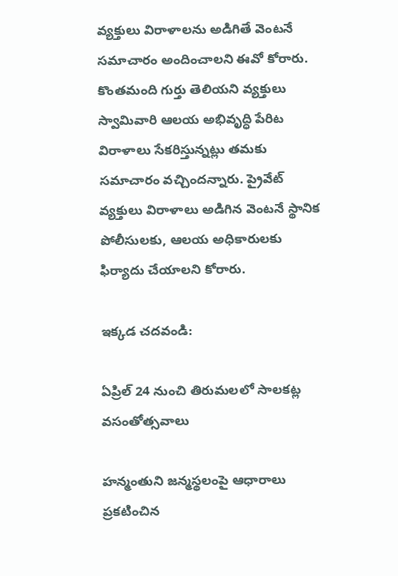వ్యక్తులు విరాళాలను అడిగితే వెంటనే సమాచారం అందించాలని ఈవో కోరారు. కొంతమంది గుర్తు తెలియని వ్యక్తులు స్వామివారి ఆలయ అభివృద్ధి పేరిట విరాళాలు సేకరిస్తున్నట్లు తమకు సమాచారం వచ్చిందన్నారు. ప్రైవేట్‌ వ్యక్తులు విరాళాలు అడిగిన వెంటనే స్థానిక పోలీసులకు, ఆలయ అధికారులకు ఫిర్యాదు చేయాలని కోరారు.

ఇక్కడ చదవండి:

ఏప్రిల్‌ 24 నుంచి తిరుమలలో సాలకట్ల వసంతోత్సవాలు

హన్మంతుని జన్మస్థలంపై ఆధారాలు ప్రకటించిన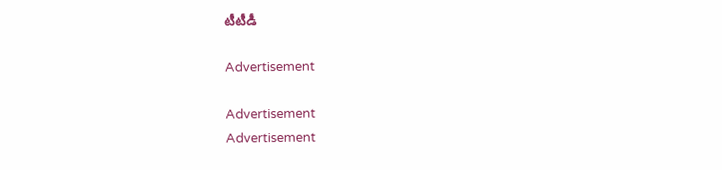టీటీడీ

Advertisement

Advertisement
Advertisement